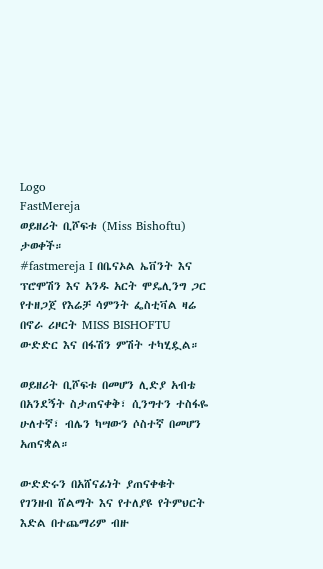Logo
FastMereja
ወይዘሪት ቢሾፍቱ (Miss Bishoftu) ታወቀች።
#fastmereja I በቤናኦል ኤቨንት እና ፕሮሞሽን እና አንዱ አርት ሞዴሊንግ ጋር የተዘጋጀ የእሬቻ ሳምንት ፌስቲቫል ዛሬ በኖራ ሪዞርት MISS BISHOFTU ውድድር እና በፋሽን ምሽት ተካሂዷል።

ወይዘሪት ቢሾፍቱ በመሆን ሊድያ አብቴ በአንደኝት ስታጠናቀቅ፣ ሲንግተን ተስፋዬ ሁለተኛ፣ ብሌን ካሣውን ሶስተኛ በመሆን አጠናቋል።

ውድድሩን በአሸናፊነት ያጠናቀቁት የገንዘብ ሸልማት እና የተለያዩ የትምህርት እድል በተጨማሪም ብዙ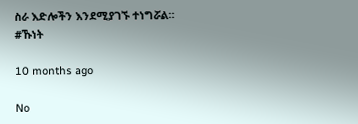ስራ እድሎችን እንደሚያገኙ ተነግሯል።
#ኹነት

10 months ago

No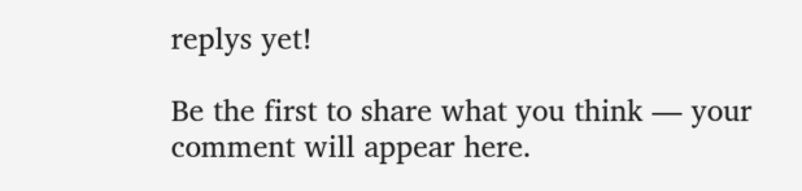replys yet!

Be the first to share what you think — your comment will appear here.